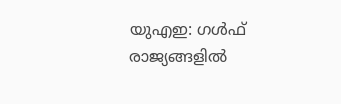യുഎഇ: ഗൾഫ് രാജ്യങ്ങളിൽ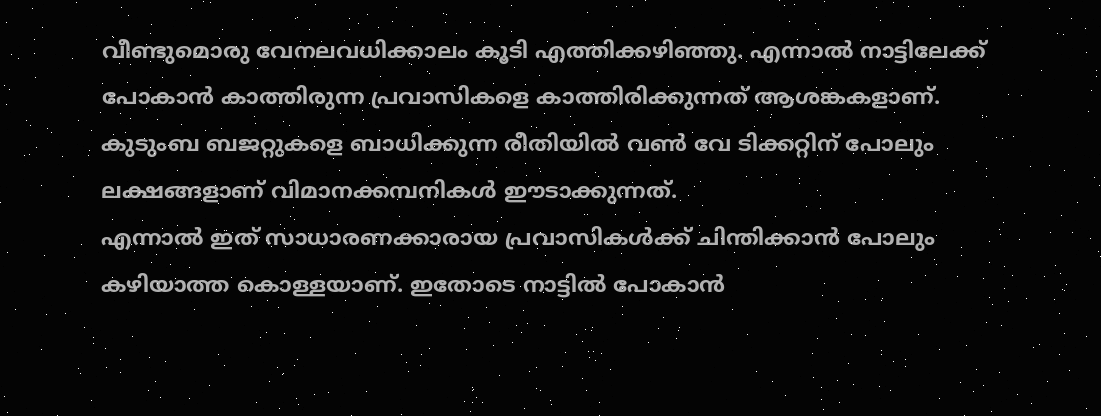വീണ്ടുമൊരു വേനലവധിക്കാലം കൂടി എത്തിക്കഴിഞ്ഞു. എന്നാൽ നാട്ടിലേക്ക് പോകാൻ കാത്തിരുന്ന പ്രവാസികളെ കാത്തിരിക്കുന്നത് ആശങ്കകളാണ്. കുടുംബ ബജറ്റുകളെ ബാധിക്കുന്ന രീതിയിൽ വൺ വേ ടിക്കറ്റിന് പോലും ലക്ഷങ്ങളാണ് വിമാനക്കമ്പനികൾ ഈടാക്കുന്നത്.
എന്നാൽ ഇത് സാധാരണക്കാരായ പ്രവാസികൾക്ക് ചിന്തിക്കാൻ പോലും കഴിയാത്ത കൊള്ളയാണ്. ഇതോടെ നാട്ടിൽ പോകാൻ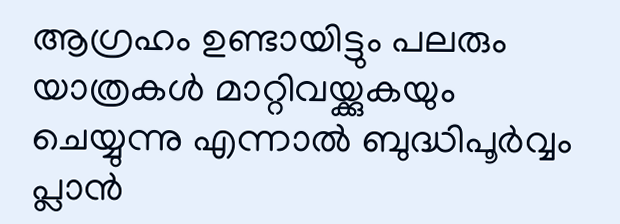ആഗ്രഹം ഉണ്ടായിട്ടും പലരും യാത്രകൾ മാറ്റിവയ്ക്കുകയും ചെയ്യുന്നു എന്നാൽ ബുദ്ധിപൂർവ്വം പ്ലാൻ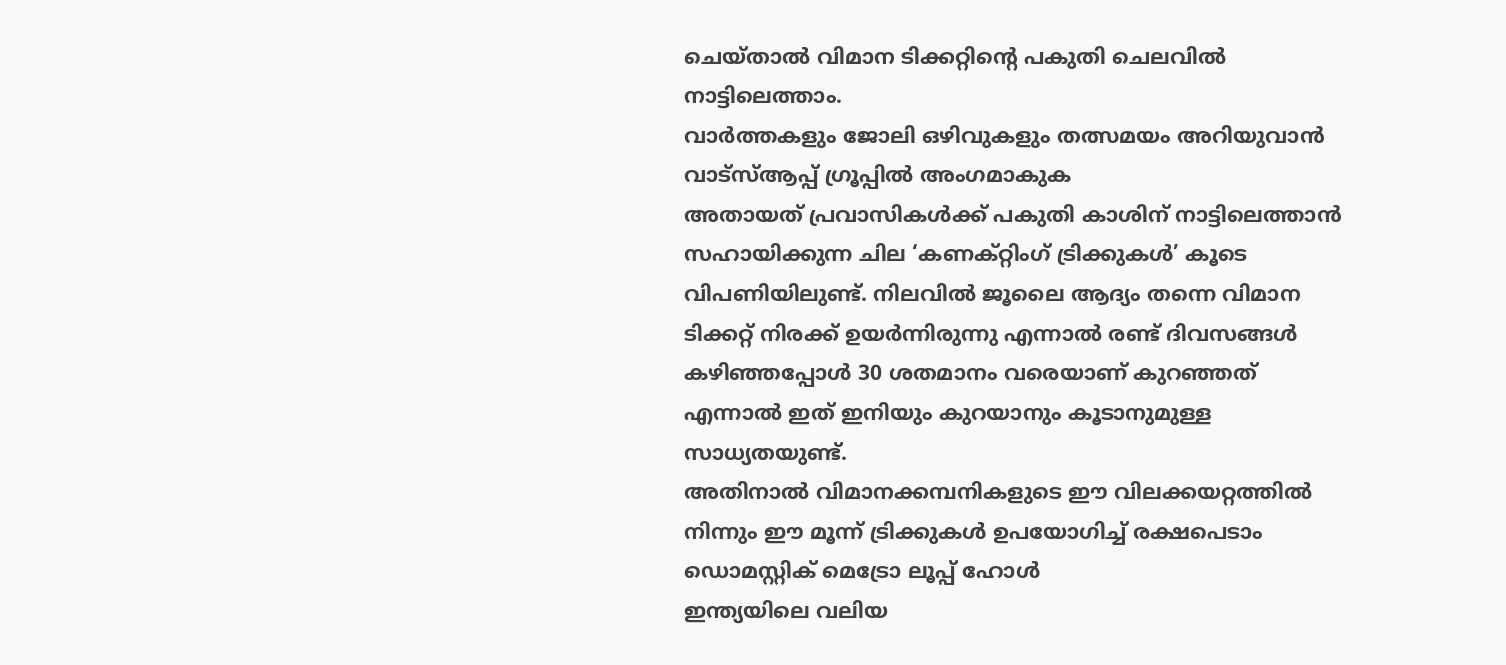ചെയ്താൽ വിമാന ടിക്കറ്റിന്റെ പകുതി ചെലവിൽ നാട്ടിലെത്താം.
വാർത്തകളും ജോലി ഒഴിവുകളും തത്സമയം അറിയുവാൻ വാട്സ്ആപ്പ് ഗ്രൂപ്പിൽ അംഗമാകുക
അതായത് പ്രവാസികൾക്ക് പകുതി കാശിന് നാട്ടിലെത്താൻ സഹായിക്കുന്ന ചില ‘കണക്റ്റിംഗ് ട്രിക്കുകൾ’ കൂടെ വിപണിയിലുണ്ട്. നിലവിൽ ജൂലൈ ആദ്യം തന്നെ വിമാന ടിക്കറ്റ് നിരക്ക് ഉയർന്നിരുന്നു എന്നാൽ രണ്ട് ദിവസങ്ങൾ കഴിഞ്ഞപ്പോൾ 30 ശതമാനം വരെയാണ് കുറഞ്ഞത് എന്നാൽ ഇത് ഇനിയും കുറയാനും കൂടാനുമുള്ള സാധ്യതയുണ്ട്.
അതിനാൽ വിമാനക്കമ്പനികളുടെ ഈ വിലക്കയറ്റത്തിൽ നിന്നും ഈ മൂന്ന് ട്രിക്കുകൾ ഉപയോഗിച്ച് രക്ഷപെടാം
ഡൊമസ്റ്റിക് മെട്രോ ലൂപ്പ് ഹോൾ
ഇന്ത്യയിലെ വലിയ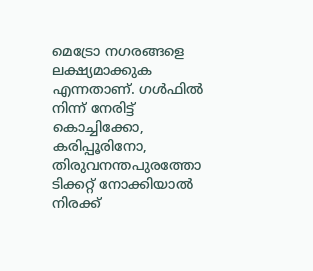മെട്രോ നഗരങ്ങളെ ലക്ഷ്യമാക്കുക എന്നതാണ്. ഗൾഫിൽ നിന്ന് നേരിട്ട് കൊച്ചിക്കോ, കരിപ്പൂരിനോ, തിരുവനന്തപുരത്തോ ടിക്കറ്റ് നോക്കിയാൽ നിരക്ക്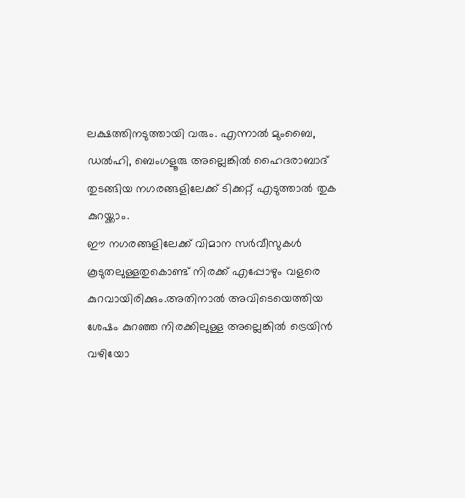ലക്ഷത്തിനടുത്തായി വരും. എന്നാൽ മുംബൈ, ഡൽഹി, ബെംഗളൂരു അല്ലെങ്കിൽ ഹൈദരാബാദ് തുടങ്ങിയ നഗരങ്ങളിലേക്ക് ടിക്കറ്റ് എടുത്താൽ തുക കുറയ്ക്കാം.
ഈ നഗരങ്ങളിലേക്ക് വിമാന സർവീസുകൾ കൂടുതലുള്ളതുകൊണ്ട് നിരക്ക് എപ്പോഴും വളരെ കുറവായിരിക്കും.അതിനാൽ അവിടെയെത്തിയ ശേഷം കുറഞ്ഞ നിരക്കിലുള്ള അല്ലെങ്കിൽ ട്രെയിൻ വഴിയോ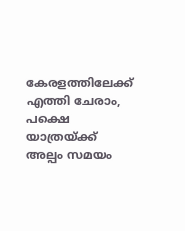കേരളത്തിലേക്ക് എത്തി ചേരാം, പക്ഷെ യാത്രയ്ക്ക് അല്പം സമയം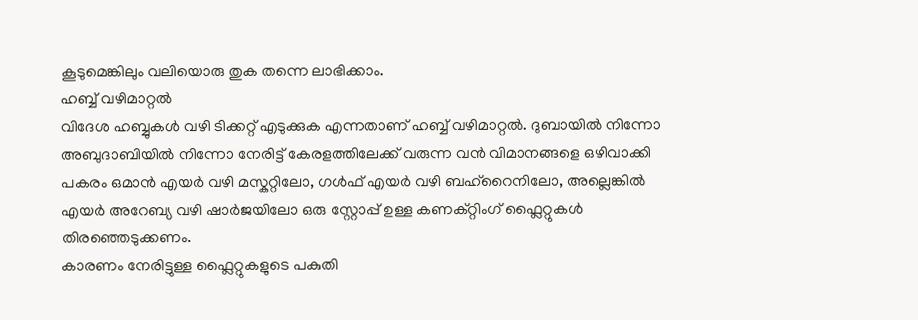കൂടുമെങ്കിലും വലിയൊരു തുക തന്നെ ലാഭിക്കാം.
ഹബ്ബ് വഴിമാറ്റൽ
വിദേശ ഹബ്ബുകൾ വഴി ടിക്കറ്റ് എടുക്കുക എന്നതാണ് ഹബ്ബ് വഴിമാറ്റൽ. ദുബായിൽ നിന്നോ അബുദാബിയിൽ നിന്നോ നേരിട്ട് കേരളത്തിലേക്ക് വരുന്ന വൻ വിമാനങ്ങളെ ഒഴിവാക്കി പകരം ഒമാൻ എയർ വഴി മസ്കറ്റിലോ, ഗൾഫ് എയർ വഴി ബഹ്റൈനിലോ, അല്ലെങ്കിൽ എയർ അറേബ്യ വഴി ഷാർജയിലോ ഒരു സ്റ്റോപ്പ് ഉള്ള കണക്റ്റിംഗ് ഫ്ലൈറ്റുകൾ തിരഞ്ഞെടുക്കണം.
കാരണം നേരിട്ടുള്ള ഫ്ലൈറ്റുകളുടെ പകുതി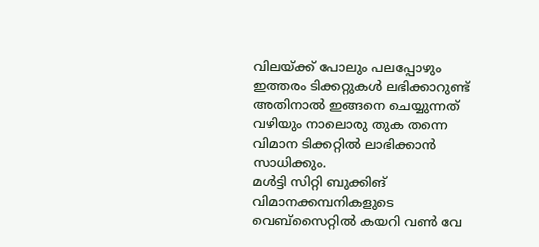വിലയ്ക്ക് പോലും പലപ്പോഴും ഇത്തരം ടിക്കറ്റുകൾ ലഭിക്കാറുണ്ട് അതിനാൽ ഇങ്ങനെ ചെയ്യുന്നത് വഴിയും നാലൊരു തുക തന്നെ വിമാന ടിക്കറ്റിൽ ലാഭിക്കാൻ സാധിക്കും.
മൾട്ടി സിറ്റി ബുക്കിങ്
വിമാനക്കമ്പനികളുടെ വെബ്സൈറ്റിൽ കയറി വൺ വേ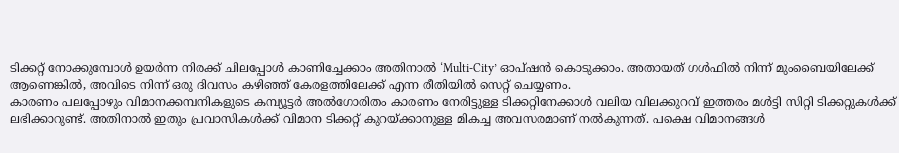ടിക്കറ്റ് നോക്കുമ്പോൾ ഉയർന്ന നിരക്ക് ചിലപ്പോൾ കാണിച്ചേക്കാം അതിനാൽ ‘Multi-City’ ഓപ്ഷൻ കൊടുക്കാം. അതായത് ഗൾഫിൽ നിന്ന് മുംബൈയിലേക്ക് ആണെങ്കിൽ, അവിടെ നിന്ന് ഒരു ദിവസം കഴിഞ്ഞ് കേരളത്തിലേക്ക് എന്ന രീതിയിൽ സെറ്റ് ചെയ്യണം.
കാരണം പലപ്പോഴും വിമാനക്കമ്പനികളുടെ കമ്പ്യൂട്ടർ അൽഗോരിതം കാരണം നേരിട്ടുള്ള ടിക്കറ്റിനേക്കാൾ വലിയ വിലക്കുറവ് ഇത്തരം മൾട്ടി സിറ്റി ടിക്കറ്റുകൾക്ക് ലഭിക്കാറുണ്ട്. അതിനാൽ ഇതും പ്രവാസികൾക്ക് വിമാന ടിക്കറ്റ് കുറയ്ക്കാനുള്ള മികച്ച അവസരമാണ് നൽകുന്നത്. പക്ഷെ വിമാനങ്ങൾ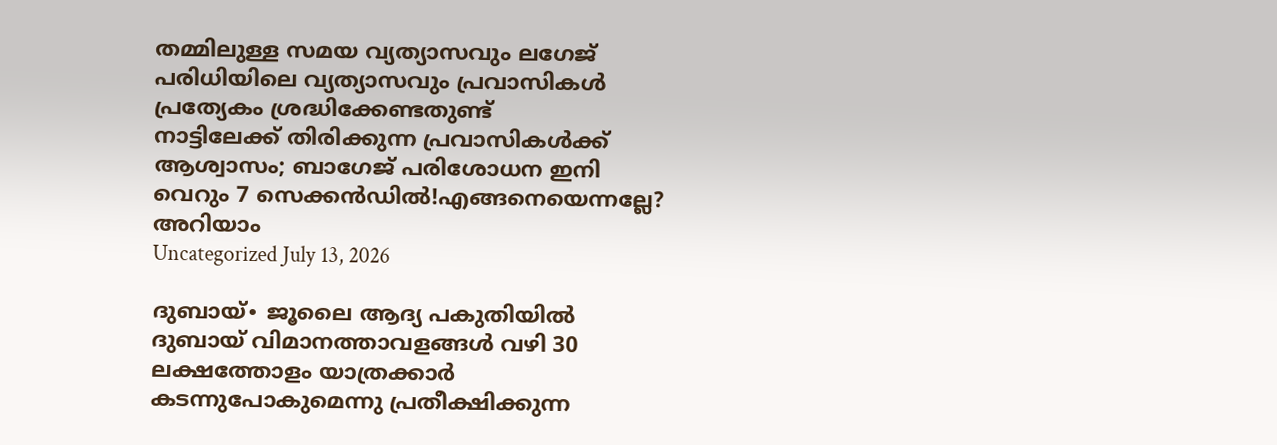തമ്മിലുള്ള സമയ വ്യത്യാസവും ലഗേജ് പരിധിയിലെ വ്യത്യാസവും പ്രവാസികൾ പ്രത്യേകം ശ്രദ്ധിക്കേണ്ടതുണ്ട്
നാട്ടിലേക്ക് തിരിക്കുന്ന പ്രവാസികൾക്ക് ആശ്വാസം; ബാഗേജ് പരിശോധന ഇനി വെറും 7 സെക്കൻഡിൽ!എങ്ങനെയെന്നല്ലേ? അറിയാം
Uncategorized July 13, 2026

ദുബായ്∙ ജൂലൈ ആദ്യ പകുതിയിൽ ദുബായ് വിമാനത്താവളങ്ങൾ വഴി 30 ലക്ഷത്തോളം യാത്രക്കാർ കടന്നുപോകുമെന്നു പ്രതീക്ഷിക്കുന്ന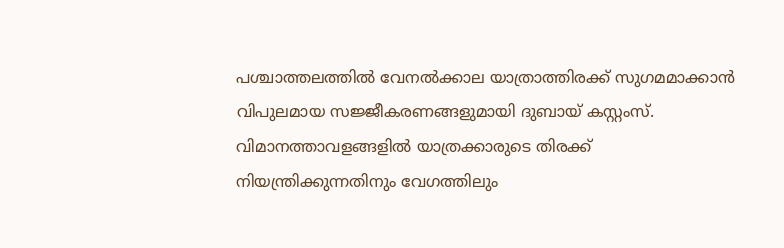പശ്ചാത്തലത്തിൽ വേനൽക്കാല യാത്രാത്തിരക്ക് സുഗമമാക്കാൻ വിപുലമായ സജ്ജീകരണങ്ങളുമായി ദുബായ് കസ്റ്റംസ്.
വിമാനത്താവളങ്ങളിൽ യാത്രക്കാരുടെ തിരക്ക് നിയന്ത്രിക്കുന്നതിനും വേഗത്തിലും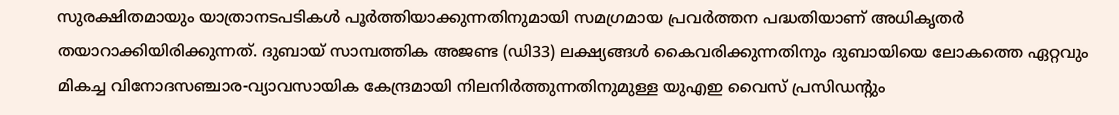സുരക്ഷിതമായും യാത്രാനടപടികൾ പൂർത്തിയാക്കുന്നതിനുമായി സമഗ്രമായ പ്രവർത്തന പദ്ധതിയാണ് അധികൃതർ തയാറാക്കിയിരിക്കുന്നത്. ദുബായ് സാമ്പത്തിക അജണ്ട (ഡി33) ലക്ഷ്യങ്ങൾ കൈവരിക്കുന്നതിനും ദുബായിയെ ലോകത്തെ ഏറ്റവും മികച്ച വിനോദസഞ്ചാര-വ്യാവസായിക കേന്ദ്രമായി നിലനിർത്തുന്നതിനുമുള്ള യുഎഇ വൈസ് പ്രസിഡന്റും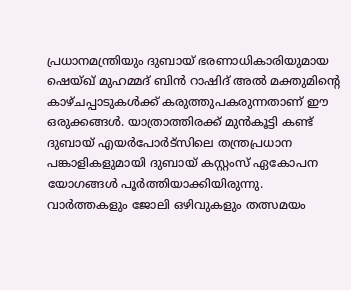പ്രധാനമന്ത്രിയും ദുബായ് ഭരണാധികാരിയുമായ ഷെയ്ഖ് മുഹമ്മദ് ബിൻ റാഷിദ് അൽ മക്തുമിന്റെ കാഴ്ചപ്പാടുകൾക്ക് കരുത്തുപകരുന്നതാണ് ഈ ഒരുക്കങ്ങൾ. യാത്രാത്തിരക്ക് മുൻകൂട്ടി കണ്ട് ദുബായ് എയർപോർട്സിലെ തന്ത്രപ്രധാന പങ്കാളികളുമായി ദുബായ് കസ്റ്റംസ് ഏകോപന യോഗങ്ങൾ പൂർത്തിയാക്കിയിരുന്നു.
വാർത്തകളും ജോലി ഒഴിവുകളും തത്സമയം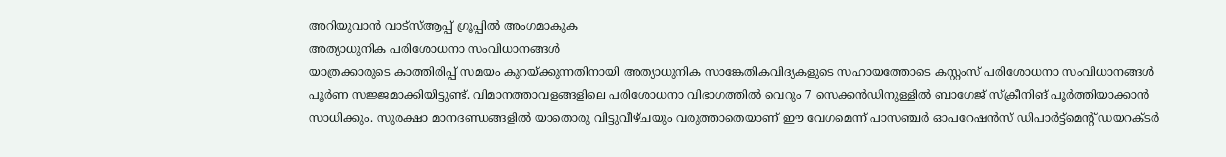അറിയുവാൻ വാട്സ്ആപ്പ് ഗ്രൂപ്പിൽ അംഗമാകുക
അത്യാധുനിക പരിശോധനാ സംവിധാനങ്ങൾ
യാത്രക്കാരുടെ കാത്തിരിപ്പ് സമയം കുറയ്ക്കുന്നതിനായി അത്യാധുനിക സാങ്കേതികവിദ്യകളുടെ സഹായത്തോടെ കസ്റ്റംസ് പരിശോധനാ സംവിധാനങ്ങൾ പൂർണ സജ്ജമാക്കിയിട്ടുണ്ട്. വിമാനത്താവളങ്ങളിലെ പരിശോധനാ വിഭാഗത്തിൽ വെറും 7 സെക്കൻഡിനുള്ളിൽ ബാഗേജ് സ്ക്രീനിങ് പൂർത്തിയാക്കാൻ സാധിക്കും. സുരക്ഷാ മാനദണ്ഡങ്ങളിൽ യാതൊരു വിട്ടുവീഴ്ചയും വരുത്താതെയാണ് ഈ വേഗമെന്ന് പാസഞ്ചർ ഓപറേഷൻസ് ഡിപാർട്ട്മെന്റ് ഡയറക്ടർ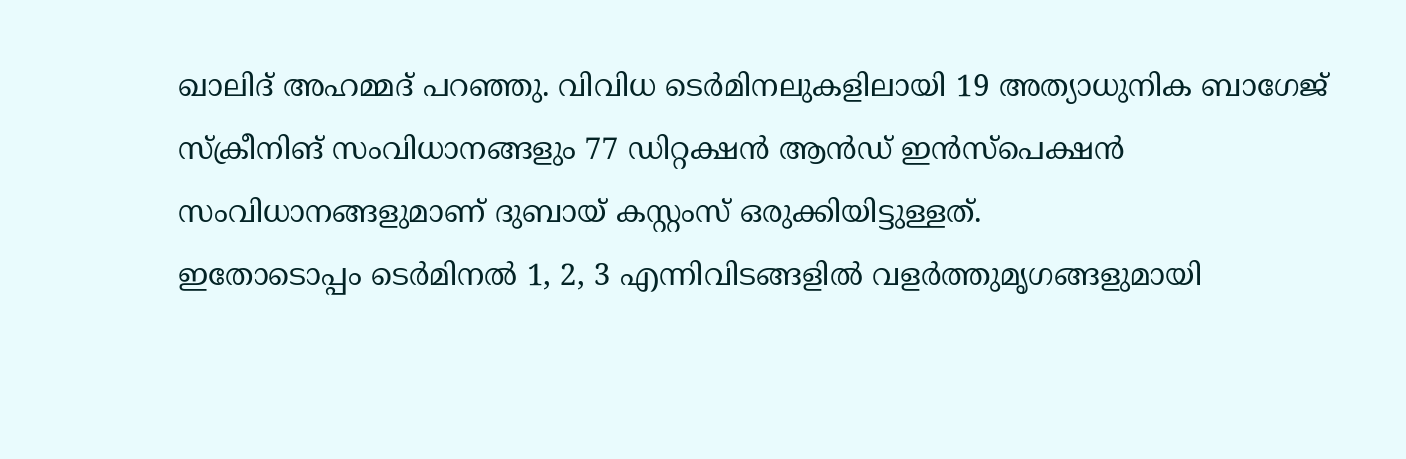ഖാലിദ് അഹമ്മദ് പറഞ്ഞു. വിവിധ ടെർമിനലുകളിലായി 19 അത്യാധുനിക ബാഗേജ് സ്ക്രീനിങ് സംവിധാനങ്ങളും 77 ഡിറ്റക്ഷൻ ആൻഡ് ഇൻസ്പെക്ഷൻ സംവിധാനങ്ങളുമാണ് ദുബായ് കസ്റ്റംസ് ഒരുക്കിയിട്ടുള്ളത്.
ഇതോടൊപ്പം ടെർമിനൽ 1, 2, 3 എന്നിവിടങ്ങളിൽ വളർത്തുമൃഗങ്ങളുമായി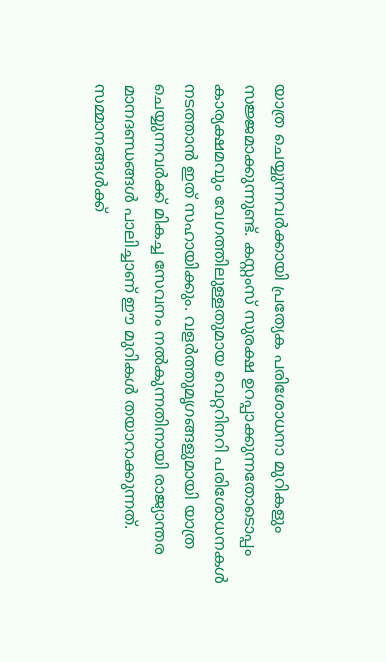യാത്ര ചെയ്യുന്നവർക്കായി പ്രത്യേക പരിശോധനാ മുറികളും സജ്ജമാക്കുന്നുണ്ട്. കസ്റ്റംസ് സുരക്ഷ ഉറപ്പാക്കുന്നതോടൊപ്പം കാര്യക്ഷമവും വേഗത്തിലുള്ളതുമായ വെറ്ററിനറി പരിശോധനകൾ നടത്താൻ ഇത് സഹായിക്കും. വളർത്തുമൃഗങ്ങളുമായി യാത്ര ചെയ്യുന്നവർക്ക് മികച്ച സേവനം നൽകുന്നതിനായി രാജ്യാന്തര മാനദണ്ഡങ്ങൾ പാലിച്ചാണ് ഈ മുറികൾ തയാറാക്കുന്നത്.
സമ്മാനങ്ങൾക്ക്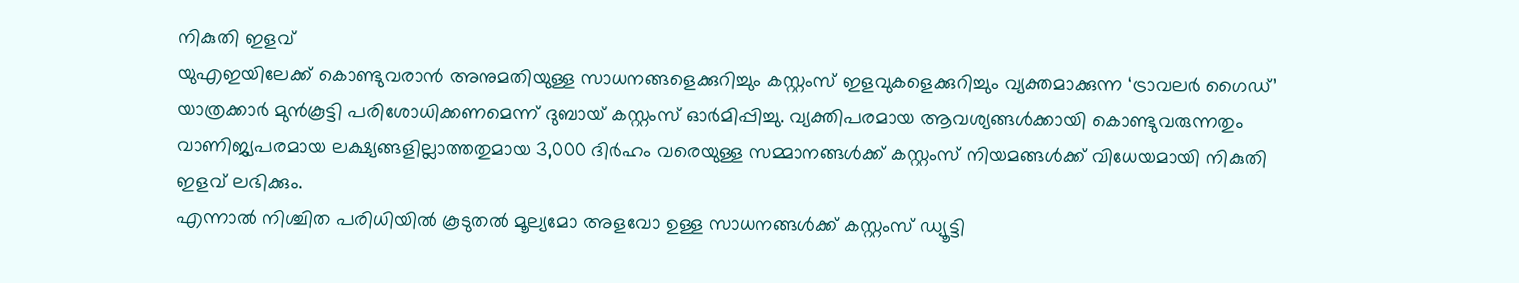നികുതി ഇളവ്
യുഎഇയിലേക്ക് കൊണ്ടുവരാൻ അനുമതിയുള്ള സാധനങ്ങളെക്കുറിച്ചും കസ്റ്റംസ് ഇളവുകളെക്കുറിച്ചും വ്യക്തമാക്കുന്ന ‘ട്രാവലർ ഗൈഡ്’ യാത്രക്കാർ മുൻകൂട്ടി പരിശോധിക്കണമെന്ന് ദുബായ് കസ്റ്റംസ് ഓർമിപ്പിച്ചു. വ്യക്തിപരമായ ആവശ്യങ്ങൾക്കായി കൊണ്ടുവരുന്നതും വാണിജ്യപരമായ ലക്ഷ്യങ്ങളില്ലാത്തതുമായ 3,000 ദിർഹം വരെയുള്ള സമ്മാനങ്ങൾക്ക് കസ്റ്റംസ് നിയമങ്ങൾക്ക് വിധേയമായി നികുതി ഇളവ് ലഭിക്കും.
എന്നാൽ നിശ്ചിത പരിധിയിൽ കൂടുതൽ മൂല്യമോ അളവോ ഉള്ള സാധനങ്ങൾക്ക് കസ്റ്റംസ് ഡ്യൂട്ടി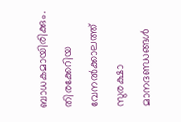ബാധകമായിരിക്കും. തിരക്കേറിയ വേനൽക്കാലത്ത് സുരക്ഷാ മാനദണ്ഡങ്ങൾ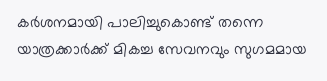കർശനമായി പാലിച്ചുകൊണ്ട് തന്നെ യാത്രക്കാർക്ക് മികച്ച സേവനവും സുഗമമായ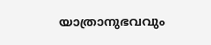യാത്രാനുഭവവും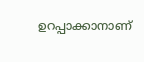ഉറപ്പാക്കാനാണ്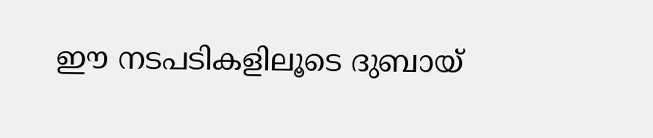ഈ നടപടികളിലൂടെ ദുബായ്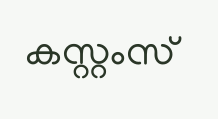കസ്റ്റംസ്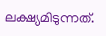ലക്ഷ്യമിടുന്നത്.